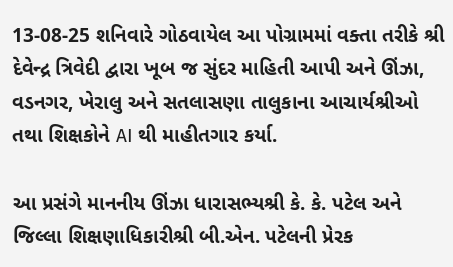13-08-25 શનિવારે ગોઠવાયેલ આ પોગ્રામમાં વક્તા તરીકે શ્રી દેવેન્દ્ર ત્રિવેદી દ્વારા ખૂબ જ સુંદર માહિતી આપી અને ઊંઝા, વડનગર, ખેરાલુ અને સતલાસણા તાલુકાના આચાર્યશ્રીઓ તથા શિક્ષકોને AI થી માહીતગાર કર્યા.

આ પ્રસંગે માનનીય ઊંઝા ધારાસભ્યશ્રી કે. કે. પટેલ અને જિલ્લા શિક્ષણાધિકારીશ્રી બી.એન. પટેલની પ્રેરક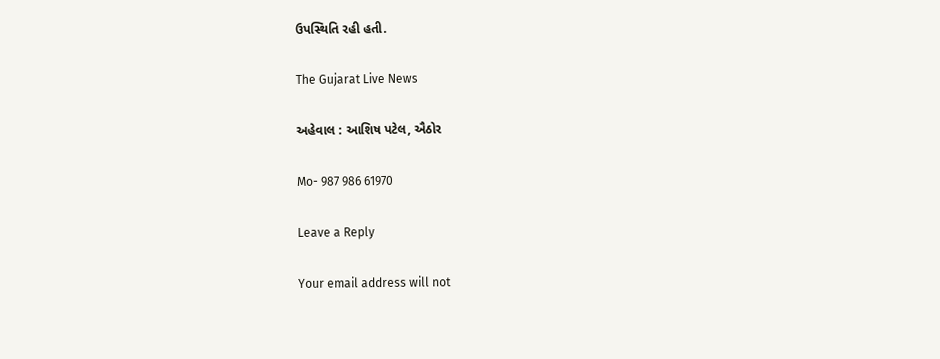ઉપસ્થિતિ રહી હતી.

The Gujarat Live News

અહેવાલ : આશિષ પટેલ, ઐઠોર

Mo- 987 986 61970

Leave a Reply

Your email address will not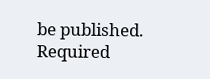be published. Required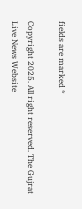fields are marked *

Copyright 2025. All right reserved. The Gujrat Live News Website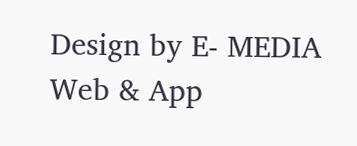Design by E- MEDIA Web & App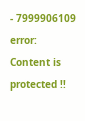- 7999906109
error: Content is protected !!